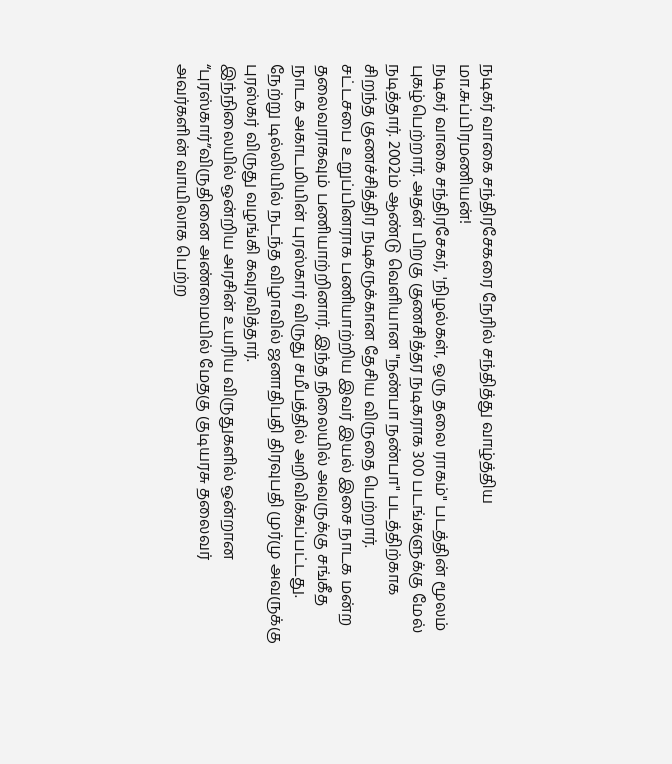நடிகர் வாகை சந்திரசேகரை நேரில் சந்தித்து வாழ்த்திய மா.சுப்பிரமணியன்!
நடிகர் வாகை சந்திரசேகர், 'நிழல்கள், ஒரு தலை ராகம்" படத்தின் மூலம் புகழ்பெற்றார். அதன் பிறகு குணசித்தர நடிகராக 300 படங்களுக்கு மேல் நடித்தார். 2002ம் ஆண்டு வெளியான "நண்பா நண்பா" படத்திற்காக சிறந்த குணச்சித்திர நடிகருக்கான தேசிய விருதை பெற்றார்.
சட்டசபை உறுப்பினராக பணியாற்றிய இவர் இயல் இசை நாடக மன்ற தலைவராகவும் பணியாற்றினார். இந்த நிலையில் அவருக்கு சங்கீத நாடக அகாடமியின் புரஸ்கார் விருது சமீபத்தில் அறிவிக்கப்பட்டது.
நேற்று டில்லியில் நடந்த விழாவில் ஜனாதிபதி திரவுபதி முர்மு அவருக்கு புரஸ்கர் விருது வழங்கி கவுரவித்தார்.
இந்நிலையில் ஒன்றிய அரசின் உயரிய விருதுகளில் ஒன்றான “புரஸ்கார்”விருதினை அண்மையில் மேதகு குடியரசு தலைவர் அவர்களின் வாயிலாக பெற்ற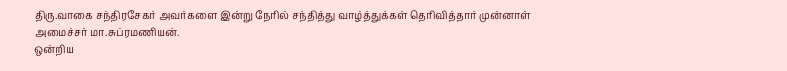திரு.வாகை சந்திரசேகர் அவர்களை இன்று நேரில் சந்தித்து வாழ்த்துக்கள் தெரிவித்தார் முன்னாள் அமைச்சர் மா.சுப்ரமணியன்.
ஒன்றிய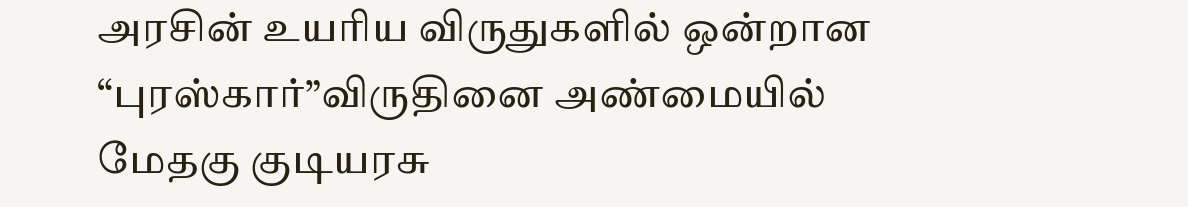அரசின் உயரிய விருதுகளில் ஒன்றான “புரஸ்கார்”விருதினை அண்மையில் மேதகு குடியரசு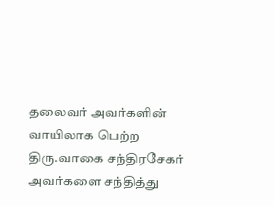தலைவர் அவர்களின் வாயிலாக பெற்ற திரு.வாகை சந்திரசேகர் அவர்களை சந்தித்து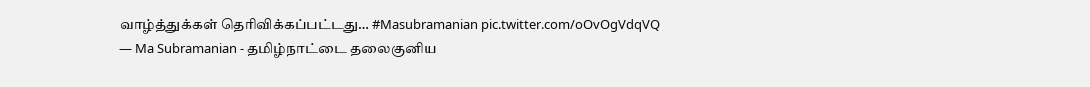வாழ்த்துக்கள் தெரிவிக்கப்பட்டது… #Masubramanian pic.twitter.com/oOvOgVdqVQ
— Ma Subramanian - தமிழ்நாட்டை தலைகுனிய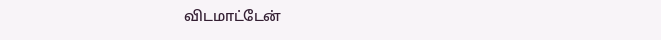விடமாட்டேன்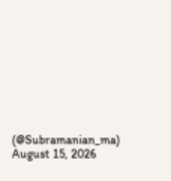(@Subramanian_ma) August 15, 2026